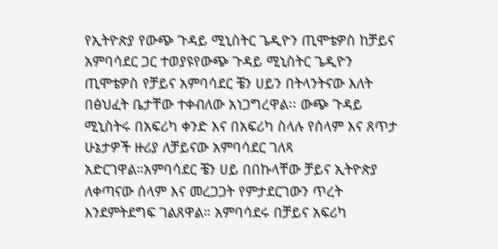የኢትዮጵያ የውጭ ጉዳይ ሚኒስትር ጌዲዮን ጢሞቴዎስ ከቻይና አምባሳደር ጋር ተወያዩየውጭ ጉዳይ ሚኒስትር ጌዲዮን ጢሞቴዎስ የቻይና አምባሳደር ቼን ሀይን በትላንትናው እለት በፅህፈት ቤታቸው ተቀብለው አነጋግረዋል፡፡ ውጭ ጉዳይ ሚኒስትሩ በአፍሪካ ቀንድ እና በአፍሪካ ስላሉ የሰላም እና ጸጥታ ሁኔታዎች ዙሪያ ለቻይናው አምባሳደር ገለጻ አድርገዋል።አምባሳደር ቼን ሀይ በበኩላቸው ቻይና ኢትዮጵያ ለቀጣናው ሰላም እና መረጋጋት የምታደርገውን ጥረት እንደምትደግፍ ገልጸዋል። አምባሳደሩ በቻይና አፍሪካ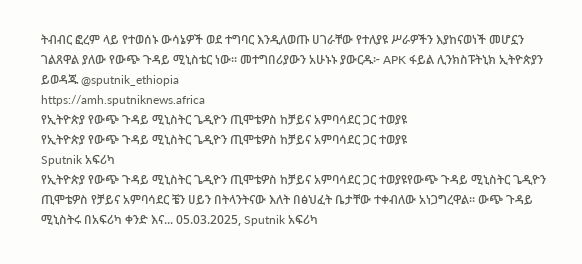ትብብር ፎረም ላይ የተወሰኑ ውሳኔዎች ወደ ተግባር እንዲለወጡ ሀገራቸው የተለያዩ ሥራዎችን እያከናወነች መሆኗን ገልጸዋል ያለው የውጭ ጉዳይ ሚኒስቴር ነው። መተግበሪያውን አሁኑኑ ያውርዱ፦ APK ፋይል ሊንክስፑትኒክ ኢትዮጵያን ይወዳጁ @sputnik_ethiopia
https://amh.sputniknews.africa
የኢትዮጵያ የውጭ ጉዳይ ሚኒስትር ጌዲዮን ጢሞቴዎስ ከቻይና አምባሳደር ጋር ተወያዩ
የኢትዮጵያ የውጭ ጉዳይ ሚኒስትር ጌዲዮን ጢሞቴዎስ ከቻይና አምባሳደር ጋር ተወያዩ
Sputnik አፍሪካ
የኢትዮጵያ የውጭ ጉዳይ ሚኒስትር ጌዲዮን ጢሞቴዎስ ከቻይና አምባሳደር ጋር ተወያዩየውጭ ጉዳይ ሚኒስትር ጌዲዮን ጢሞቴዎስ የቻይና አምባሳደር ቼን ሀይን በትላንትናው እለት በፅህፈት ቤታቸው ተቀብለው አነጋግረዋል፡፡ ውጭ ጉዳይ ሚኒስትሩ በአፍሪካ ቀንድ እና... 05.03.2025, Sputnik አፍሪካ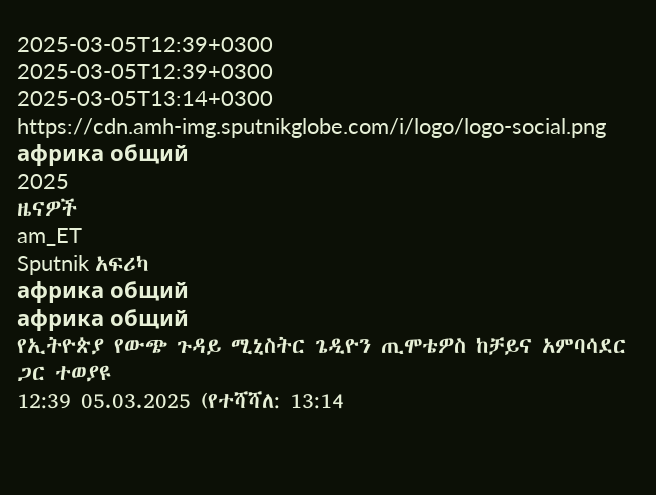2025-03-05T12:39+0300
2025-03-05T12:39+0300
2025-03-05T13:14+0300
https://cdn.amh-img.sputnikglobe.com/i/logo/logo-social.png
африка общий
2025
ዜናዎች
am_ET
Sputnik አፍሪካ
африка общий
африка общий
የኢትዮጵያ የውጭ ጉዳይ ሚኒስትር ጌዲዮን ጢሞቴዎስ ከቻይና አምባሳደር ጋር ተወያዩ
12:39 05.03.2025 (የተሻሻለ: 13:14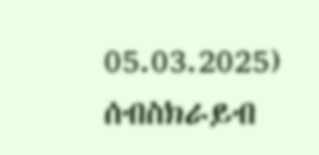05.03.2025)
ሰብስክራይብ